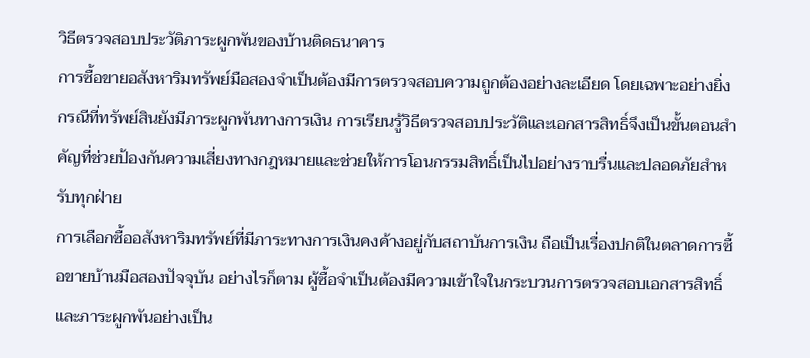วิธีตรวจสอบประวัติภาระผูกพันของบ้านติดธนาคาร
การซื้อขายอสังหาริมทรัพย์มือสองจำเป็นต้องมีการตรวจสอบความถูกต้องอย่างละเอียด โดยเฉพาะอย่างยิ่งกรณีที่ทรัพย์สินยังมีภาระผูกพันทางการเงิน การเรียนรู้วิธีตรวจสอบประวัติและเอกสารสิทธิ์จึงเป็นขั้นตอนสำคัญที่ช่วยป้องกันความเสี่ยงทางกฎหมายและช่วยให้การโอนกรรมสิทธิ์เป็นไปอย่างราบรื่นและปลอดภัยสำหรับทุกฝ่าย
การเลือกซื้ออสังหาริมทรัพย์ที่มีภาระทางการเงินคงค้างอยู่กับสถาบันการเงิน ถือเป็นเรื่องปกติในตลาดการซื้อขายบ้านมือสองปัจจุบัน อย่างไรก็ตาม ผู้ซื้อจำเป็นต้องมีความเข้าใจในกระบวนการตรวจสอบเอกสารสิทธิ์และภาระผูกพันอย่างเป็น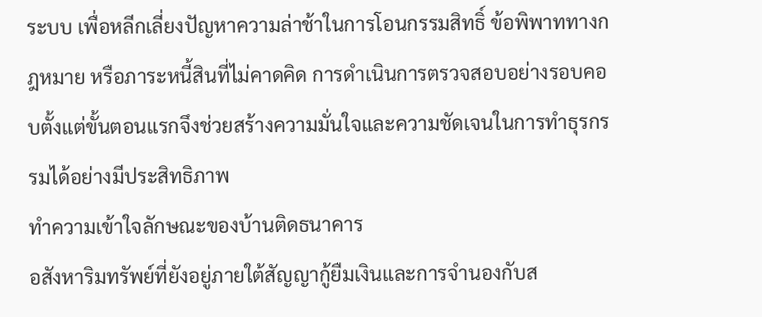ระบบ เพื่อหลีกเลี่ยงปัญหาความล่าช้าในการโอนกรรมสิทธิ์ ข้อพิพาททางกฎหมาย หรือภาระหนี้สินที่ไม่คาดคิด การดำเนินการตรวจสอบอย่างรอบคอบตั้งแต่ขั้นตอนแรกจึงช่วยสร้างความมั่นใจและความชัดเจนในการทำธุรกรรมได้อย่างมีประสิทธิภาพ
ทำความเข้าใจลักษณะของบ้านติดธนาคาร
อสังหาริมทรัพย์ที่ยังอยู่ภายใต้สัญญากู้ยืมเงินและการจำนองกับส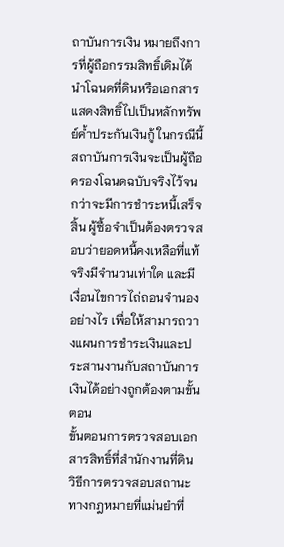ถาบันการเงิน หมายถึงการที่ผู้ถือกรรมสิทธิ์เดิมได้นำโฉนดที่ดินหรือเอกสารแสดงสิทธิ์ไปเป็นหลักทรัพย์ค้ำประกันเงินกู้ ในกรณีนี้ สถาบันการเงินจะเป็นผู้ถือครองโฉนดฉบับจริงไว้จนกว่าจะมีการชำระหนี้เสร็จสิ้น ผู้ซื้อจำเป็นต้องตรวจสอบว่ายอดหนี้คงเหลือที่แท้จริงมีจำนวนเท่าใด และมีเงื่อนไขการไถ่ถอนจำนองอย่างไร เพื่อให้สามารถวางแผนการชำระเงินและประสานงานกับสถาบันการเงินได้อย่างถูกต้องตามขั้นตอน
ขั้นตอนการตรวจสอบเอกสารสิทธิ์ที่สำนักงานที่ดิน
วิธีการตรวจสอบสถานะทางกฎหมายที่แม่นยำที่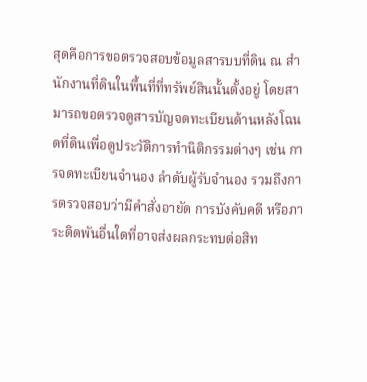สุดคือการขอตรวจสอบข้อมูลสารบบที่ดิน ณ สำนักงานที่ดินในพื้นที่ที่ทรัพย์สินนั้นตั้งอยู่ โดยสามารถขอตรวจดูสารบัญจดทะเบียนด้านหลังโฉนดที่ดินเพื่อดูประวัติการทำนิติกรรมต่างๆ เช่น การจดทะเบียนจำนอง ลำดับผู้รับจำนอง รวมถึงการตรวจสอบว่ามีคำสั่งอายัด การบังคับคดี หรือภาระติดพันอื่นใดที่อาจส่งผลกระทบต่อสิท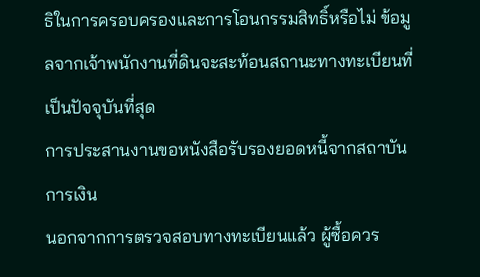ธิในการครอบครองและการโอนกรรมสิทธิ์หรือไม่ ข้อมูลจากเจ้าพนักงานที่ดินจะสะท้อนสถานะทางทะเบียนที่เป็นปัจจุบันที่สุด
การประสานงานขอหนังสือรับรองยอดหนี้จากสถาบันการเงิน
นอกจากการตรวจสอบทางทะเบียนแล้ว ผู้ซื้อควร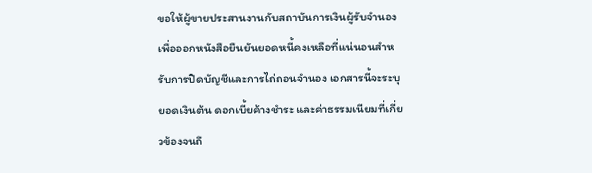ขอให้ผู้ขายประสานงานกับสถาบันการเงินผู้รับจำนอง เพื่อออกหนังสือยืนยันยอดหนี้คงเหลือที่แน่นอนสำหรับการปิดบัญชีและการไถ่ถอนจำนอง เอกสารนี้จะระบุยอดเงินต้น ดอกเบี้ยค้างชำระ และค่าธรรมเนียมที่เกี่ยวข้องจนถึ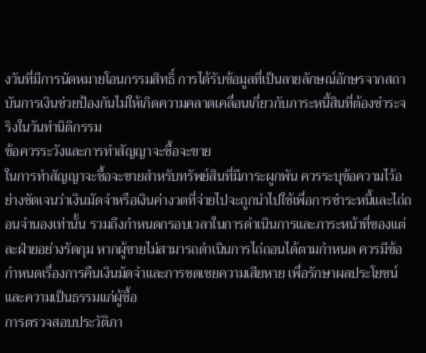งวันที่มีการนัดหมายโอนกรรมสิทธิ์ การได้รับข้อมูลที่เป็นลายลักษณ์อักษรจากสถาบันการเงินช่วยป้องกันไม่ให้เกิดความคลาดเคลื่อนเกี่ยวกับภาระหนี้สินที่ต้องชำระจริงในวันทำนิติกรรม
ข้อควรระวังและการทำสัญญาจะซื้อจะขาย
ในการทำสัญญาจะซื้อจะขายสำหรับทรัพย์สินที่มีภาระผูกพัน ควรระบุข้อความไว้อย่างชัดเจนว่าเงินมัดจำหรือเงินค่างวดที่จ่ายไปจะถูกนำไปใช้เพื่อการชำระหนี้และไถ่ถอนจำนองเท่านั้น รวมถึงกำหนดกรอบเวลาในการดำเนินการและภาระหน้าที่ของแต่ละฝ่ายอย่างรัดกุม หากผู้ขายไม่สามารถดำเนินการไถ่ถอนได้ตามกำหนด ควรมีข้อกำหนดเรื่องการคืนเงินมัดจำและการชดเชยความเสียหาย เพื่อรักษาผลประโยชน์และความเป็นธรรมแก่ผู้ซื้อ
การตรวจสอบประวัติภา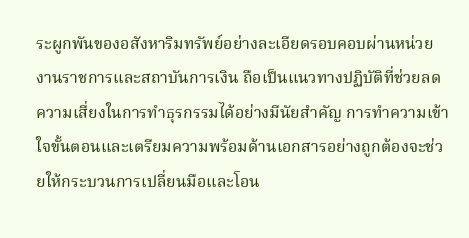ระผูกพันของอสังหาริมทรัพย์อย่างละเอียดรอบคอบผ่านหน่วยงานราชการและสถาบันการเงิน ถือเป็นแนวทางปฏิบัติที่ช่วยลดความเสี่ยงในการทำธุรกรรมได้อย่างมีนัยสำคัญ การทำความเข้าใจขั้นตอนและเตรียมความพร้อมด้านเอกสารอย่างถูกต้องจะช่วยให้กระบวนการเปลี่ยนมือและโอน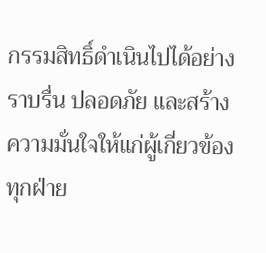กรรมสิทธิ์ดำเนินไปได้อย่างราบรื่น ปลอดภัย และสร้างความมั่นใจให้แก่ผู้เกี่ยวข้องทุกฝ่าย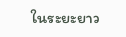ในระยะยาว